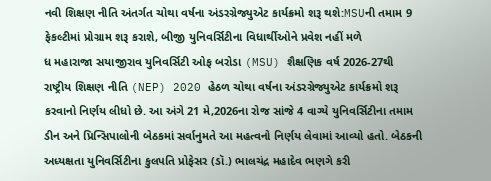નવી શિક્ષણ નીતિ અંતર્ગત ચોથા વર્ષના અંડરગ્રેજ્યુએટ કાર્યક્રમો શરૂ થશે:MSUની તમામ 9 ફેકલ્ટીમાં પ્રોગ્રામ શરૂ કરાશે, બીજી યુનિવર્સિટીના વિધાર્થીઓને પ્રવેશ નહીં મળે
ધ મહારાજા સયાજીરાવ યુનિવર્સિટી ઓફ બરોડા (MSU) શૈક્ષણિક વર્ષ 2026-27થી રાષ્ટ્રીય શિક્ષણ નીતિ (NEP) 2020 હેઠળ ચોથા વર્ષના અંડરગ્રેજ્યુએટ કાર્યક્રમો શરૂ કરવાનો નિર્ણય લીધો છે. આ અંગે 21 મે,2026ના રોજ સાંજે 4 વાગ્યે યુનિવર્સિટીના તમામ ડીન અને પ્રિન્સિપાલોની બેઠકમાં સર્વાનુમતે આ મહત્વનો નિર્ણય લેવામાં આવ્યો હતો. બેઠકની અધ્યક્ષતા યુનિવર્સિટીના કુલપતિ પ્રોફેસર (ડૉ.) ભાલચંદ્ર મહાદેવ ભણગે કરી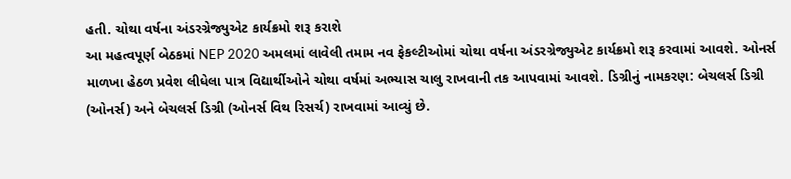હતી. ચોથા વર્ષના અંડરગ્રેજ્યુએટ કાર્યક્રમો શરૂ કરાશે
આ મહત્વપૂર્ણ બેઠકમાં NEP 2020 અમલમાં લાવેલી તમામ નવ ફેકલ્ટીઓમાં ચોથા વર્ષના અંડરગ્રેજ્યુએટ કાર્યક્રમો શરૂ કરવામાં આવશે. ઓનર્સ માળખા હેઠળ પ્રવેશ લીધેલા પાત્ર વિદ્યાર્થીઓને ચોથા વર્ષમાં અભ્યાસ ચાલુ રાખવાની તક આપવામાં આવશે. ડિગ્રીનું નામકરણ: બેચલર્સ ડિગ્રી (ઓનર્સ) અને બેચલર્સ ડિગ્રી (ઓનર્સ વિથ રિસર્ચ) રાખવામાં આવ્યું છે.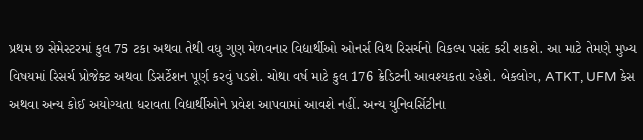પ્રથમ છ સેમેસ્ટરમાં કુલ 75 ટકા અથવા તેથી વધુ ગુણ મેળવનાર વિદ્યાર્થીઓ ઓનર્સ વિથ રિસર્ચનો વિકલ્પ પસંદ કરી શકશે. આ માટે તેમણે મુખ્ય વિષયમાં રિસર્ચ પ્રોજેક્ટ અથવા ડિસર્ટેશન પૂર્ણ કરવું પડશે. ચોથા વર્ષ માટે કુલ 176 ક્રેડિટની આવશ્યકતા રહેશે. બેકલોગ, ATKT, UFM કેસ અથવા અન્ય કોઈ અયોગ્યતા ધરાવતા વિદ્યાર્થીઓને પ્રવેશ આપવામાં આવશે નહીં. અન્ય યુનિવર્સિટીના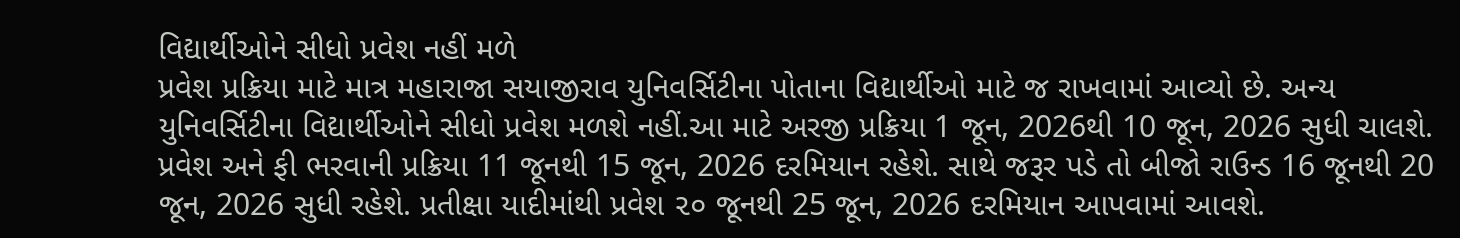વિદ્યાર્થીઓને સીધો પ્રવેશ નહીં મળે
પ્રવેશ પ્રક્રિયા માટે માત્ર મહારાજા સયાજીરાવ યુનિવર્સિટીના પોતાના વિદ્યાર્થીઓ માટે જ રાખવામાં આવ્યો છે. અન્ય યુનિવર્સિટીના વિદ્યાર્થીઓને સીધો પ્રવેશ મળશે નહીં.આ માટે અરજી પ્રક્રિયા 1 જૂન, 2026થી 10 જૂન, 2026 સુધી ચાલશે. પ્રવેશ અને ફી ભરવાની પ્રક્રિયા 11 જૂનથી 15 જૂન, 2026 દરમિયાન રહેશે. સાથે જરૂર પડે તો બીજો રાઉન્ડ 16 જૂનથી 20 જૂન, 2026 સુધી રહેશે. પ્રતીક્ષા યાદીમાંથી પ્રવેશ ૨૦ જૂનથી 25 જૂન, 2026 દરમિયાન આપવામાં આવશે.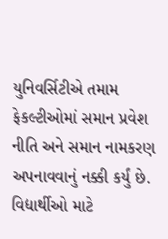યુનિવર્સિટીએ તમામ ફેકલ્ટીઓમાં સમાન પ્રવેશ નીતિ અને સમાન નામકરણ અપનાવવાનું નક્કી કર્યું છે. વિદ્યાર્થીઓ માટે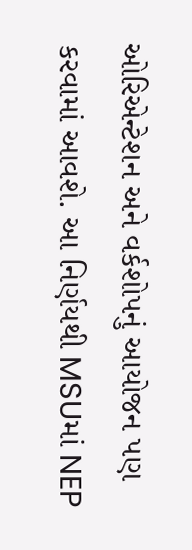ઓરિએન્ટેશન અને વર્કશોપનું આયોજન પણ કરવામાં આવશે. આ નિર્ણયથી MSUમાં NEP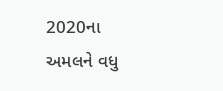2020ના અમલને વધુ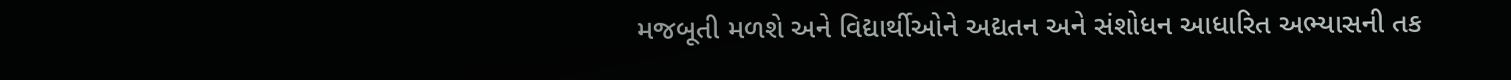મજબૂતી મળશે અને વિદ્યાર્થીઓને અદ્યતન અને સંશોધન આધારિત અભ્યાસની તક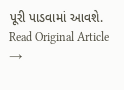પૂરી પાડવામાં આવશે.
Read Original Article →